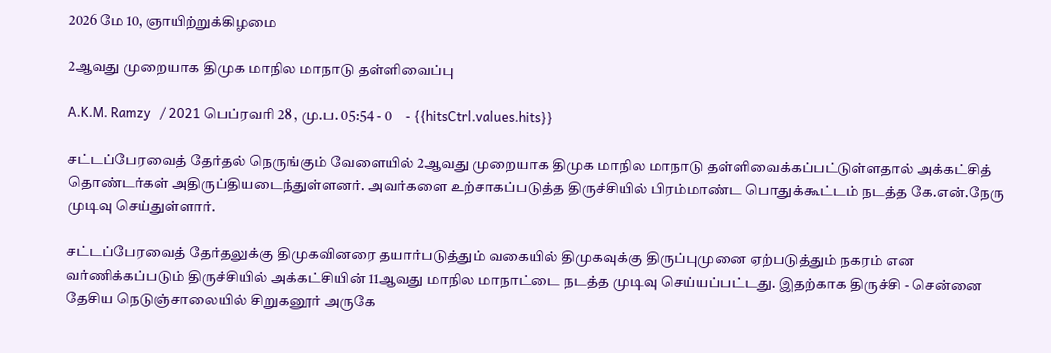2026 மே 10, ஞாயிற்றுக்கிழமை

2ஆவது முறையாக திமுக மாநில மாநாடு தள்ளிவைப்பு

A.K.M. Ramzy   / 2021 பெப்ரவரி 28 , மு.ப. 05:54 - 0     - {{hitsCtrl.values.hits}}

சட்டப்பேரவைத் தேர்தல் நெருங்கும் வேளையில் 2ஆவது முறையாக திமுக மாநில மாநாடு தள்ளிவைக்கப்பட்டுள்ளதால் அக்கட்சித் தொண்டர்கள் அதிருப்தியடைந்துள்ளனர். அவர்களை உற்சாகப்படுத்த திருச்சியில் பிரம்மாண்ட பொதுக்கூட்டம் நடத்த கே.என்.நேரு முடிவு செய்துள்ளார்.

சட்டப்பேரவைத் தேர்தலுக்கு திமுகவினரை தயார்படுத்தும் வகையில் திமுகவுக்கு திருப்புமுனை ஏற்படுத்தும் நகரம் என வர்ணிக்கப்படும் திருச்சியில் அக்கட்சியின் 11ஆவது மாநில மாநாட்டை நடத்த முடிவு செய்யப்பட்டது. இதற்காக திருச்சி - சென்னை தேசிய நெடுஞ்சாலையில் சிறுகனூர் அருகே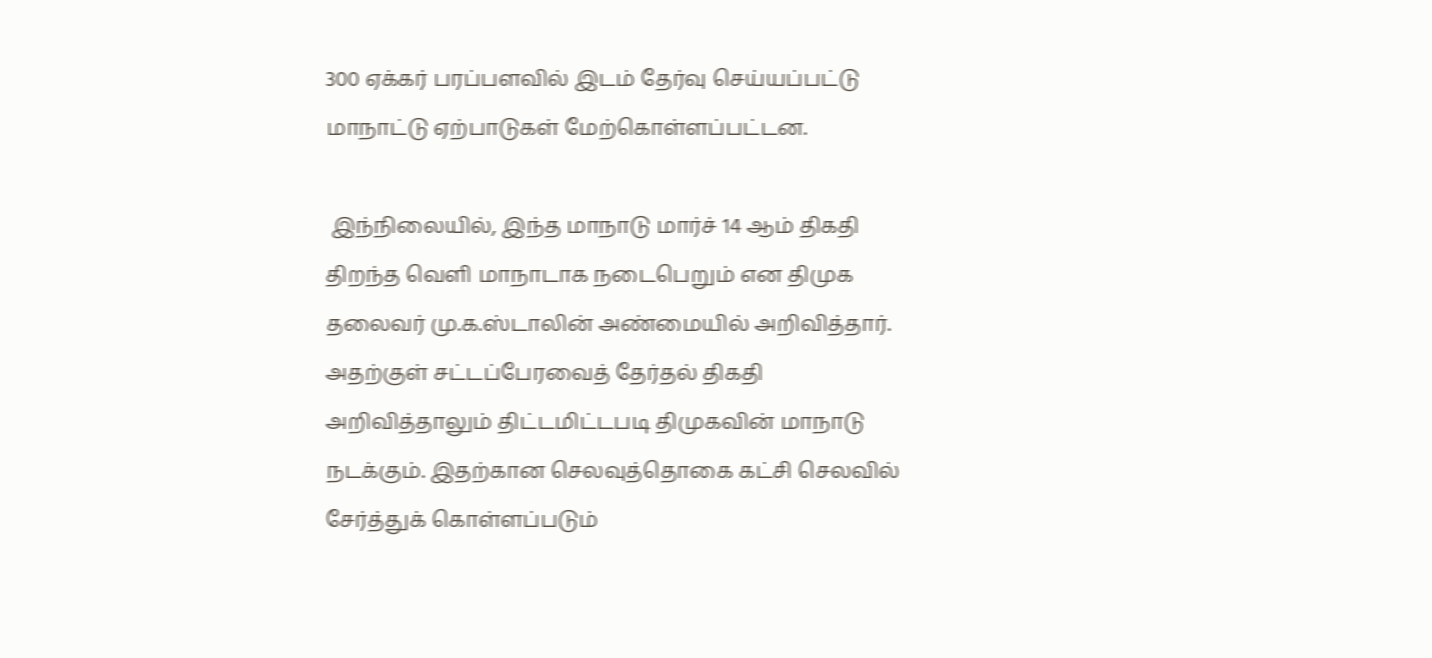300 ஏக்கர் பரப்பளவில் இடம் தேர்வு செய்யப்பட்டு மாநாட்டு ஏற்பாடுகள் மேற்கொள்ளப்பட்டன.

 இந்நிலையில், இந்த மாநாடு மார்ச் 14 ஆம் திகதி திறந்த வெளி மாநாடாக நடைபெறும் என திமுக தலைவர் மு.க.ஸ்டாலின் அண்மையில் அறிவித்தார். அதற்குள் சட்டப்பேரவைத் தேர்தல் திகதி அறிவித்தாலும் திட்டமிட்டபடி திமுகவின் மாநாடு நடக்கும். இதற்கான செலவுத்தொகை கட்சி செலவில் சேர்த்துக் கொள்ளப்படும்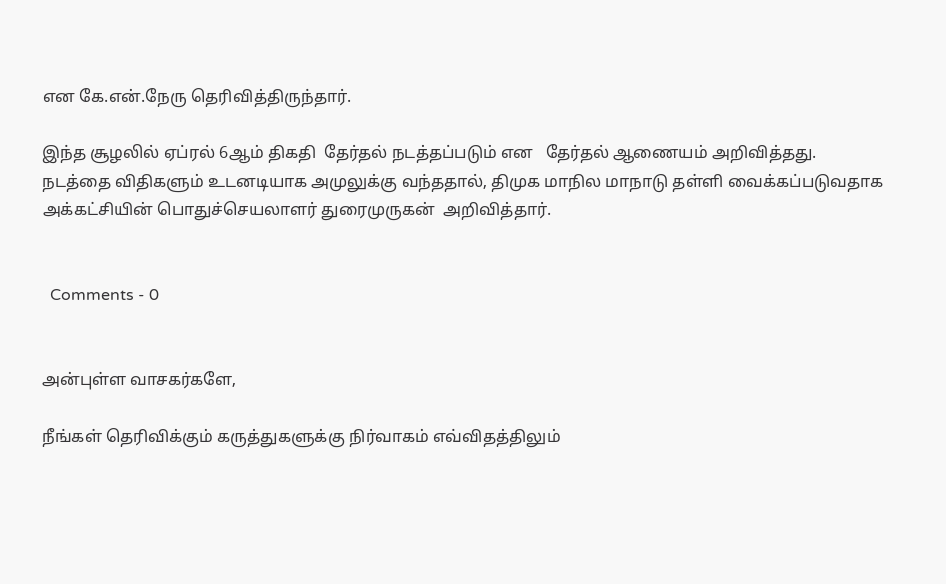என கே.என்.நேரு தெரிவித்திருந்தார்.

இந்த சூழலில் ஏப்ரல் 6ஆம் திகதி  தேர்தல் நடத்தப்படும் என   தேர்தல் ஆணையம் அறிவித்தது. நடத்தை விதிகளும் உடனடியாக அமுலுக்கு வந்ததால், திமுக மாநில மாநாடு தள்ளி வைக்கப்படுவதாக அக்கட்சியின் பொதுச்செயலாளர் துரைமுருகன்  அறிவித்தார்.


  Comments - 0


அன்புள்ள வாசகர்களே,

நீங்கள் தெரிவிக்கும் கருத்துகளுக்கு நிர்வாகம் எவ்விதத்திலும்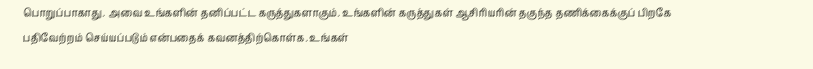பொறுப்பாகாது. அவை உங்களின் தனிப்பட்ட கருத்துகளாகும். உங்களின் கருத்துகள் ஆசிரியரின் தகுந்த தணிக்கைக்குப் பிறகே பதிவேற்றம் செய்யப்படும் என்பதைக் கவனத்திற்கொள்க. உங்கள்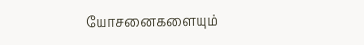யோசனைகளையும்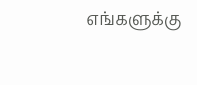எங்களுக்கு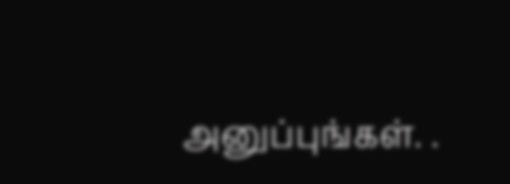அனுப்புங்கள். .